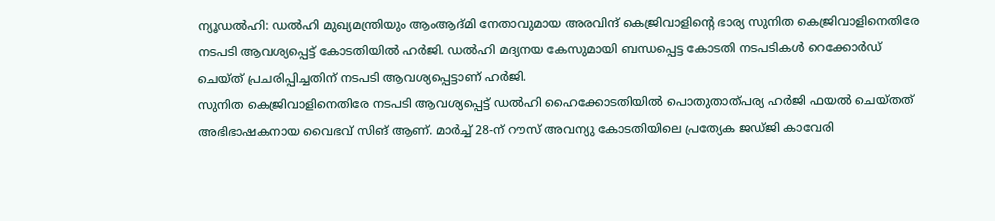ന്യൂഡൽഹി: ഡൽഹി മുഖ്യമന്ത്രിയും ആംആദ്മി നേതാവുമായ അരവിന്ദ് കെജ്രിവാളിന്റെ ഭാര്യ സുനിത കെജ്രിവാളിനെതിരേ നടപടി ആവശ്യപ്പെട്ട് കോടതിയിൽ ഹർജി. ഡൽഹി മദ്യനയ കേസുമായി ബന്ധപ്പെട്ട കോടതി നടപടികൾ റെക്കോർഡ് ചെയ്ത് പ്രചരിപ്പിച്ചതിന് നടപടി ആവശ്യപ്പെട്ടാണ് ഹർജി.
സുനിത കെജ്രിവാളിനെതിരേ നടപടി ആവശ്യപ്പെട്ട് ഡൽഹി ഹൈക്കോടതിയിൽ പൊതുതാത്പര്യ ഹർജി ഫയൽ ചെയ്തത് അഭിഭാഷകനായ വൈഭവ് സിങ് ആണ്. മാർച്ച് 28-ന് റൗസ് അവന്യു കോടതിയിലെ പ്രത്യേക ജഡ്ജി കാവേരി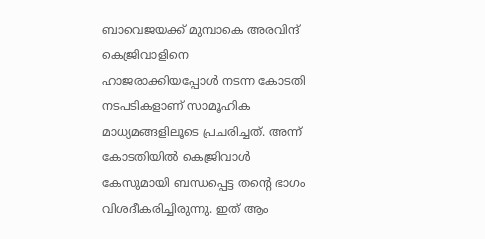ബാവെജയക്ക് മുമ്പാകെ അരവിന്ദ് കെജ്രിവാളിനെ ഹാജരാക്കിയപ്പോൾ നടന്ന കോടതി നടപടികളാണ് സാമൂഹിക മാധ്യമങ്ങളിലൂടെ പ്രചരിച്ചത്. അന്ന് കോടതിയിൽ കെജ്രിവാൾ കേസുമായി ബന്ധപ്പെട്ട തന്റെ ഭാഗം വിശദീകരിച്ചിരുന്നു. ഇത് ആം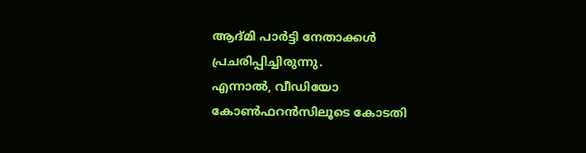ആദ്മി പാർട്ടി നേതാക്കൾ പ്രചരിപ്പിച്ചിരുന്നു.
എന്നാൽ, വീഡിയോ കോൺഫറൻസിലൂടെ കോടതി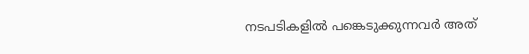നടപടികളിൽ പങ്കെടുക്കുന്നവർ അത്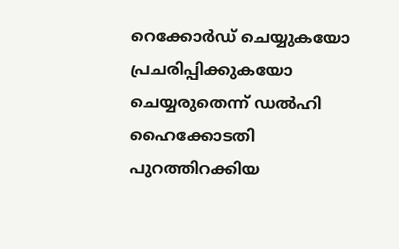റെക്കോർഡ് ചെയ്യുകയോ പ്രചരിപ്പിക്കുകയോ ചെയ്യരുതെന്ന് ഡൽഹി ഹൈക്കോടതി പുറത്തിറക്കിയ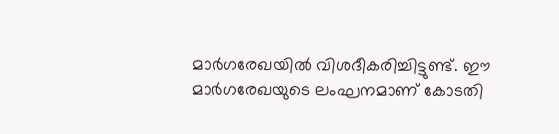മാർഗരേഖയിൽ വിശദീകരിച്ചിട്ടുണ്ട്. ഈ മാർഗരേഖയുടെ ലംഘനമാണ് കോടതി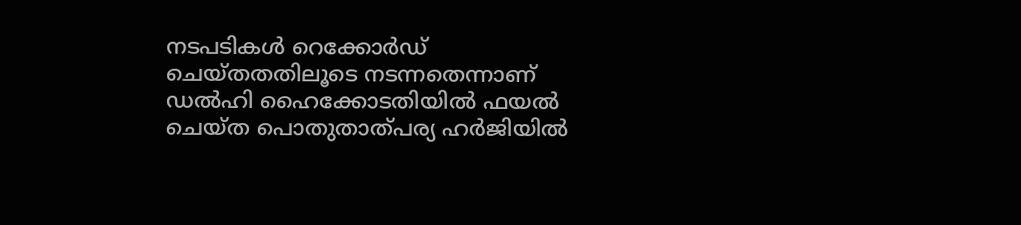നടപടികൾ റെക്കോർഡ് ചെയ്തതതിലൂടെ നടന്നതെന്നാണ് ഡൽഹി ഹൈക്കോടതിയിൽ ഫയൽ ചെയ്ത പൊതുതാത്പര്യ ഹർജിയിൽ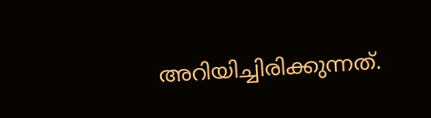അറിയിച്ചിരിക്കുന്നത്.